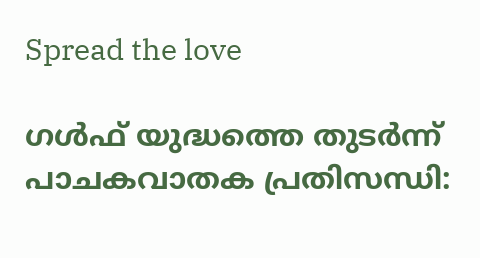Spread the love

ഗള്‍ഫ് യുദ്ധത്തെ തുടര്‍ന്ന് പാചകവാതക പ്രതിസന്ധി: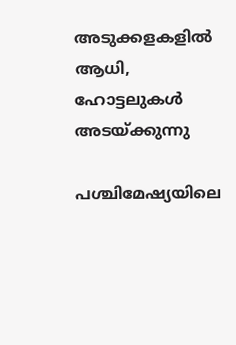അടുക്കളകളില്‍ ആധി, ഹോട്ടലുകള്‍ അടയ്ക്കുന്നു

പശ്ചിമേഷ്യയിലെ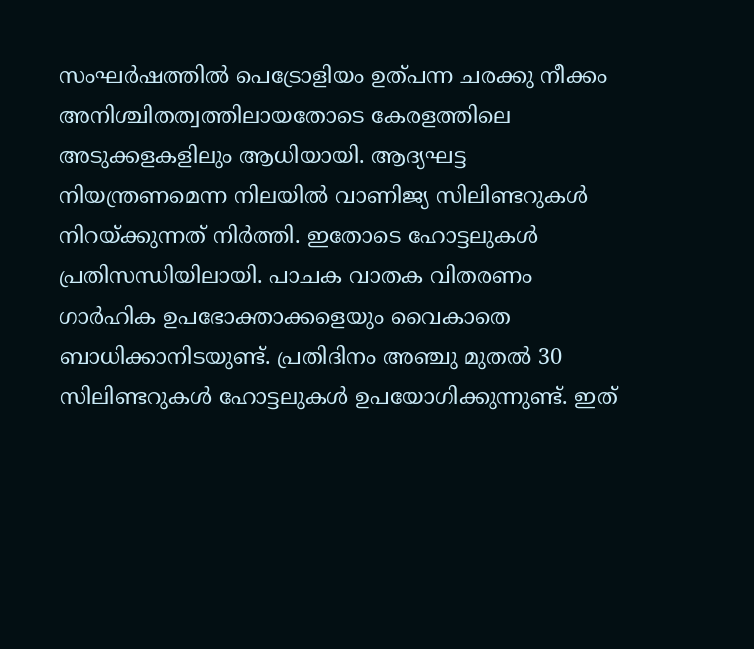സംഘര്‍ഷത്തില്‍ പെട്രോളിയം ഉത്പന്ന ചരക്കു നീക്കം അനിശ്ചിതത്വത്തിലായതോടെ കേരളത്തിലെ അടുക്കളകളിലും ആധിയായി. ആദ്യഘട്ട നിയന്ത്രണമെന്ന നിലയില്‍ വാണിജ്യ സിലിണ്ടറുകള്‍ നിറയ്ക്കുന്നത് നിര്‍ത്തി. ഇതോടെ ഹോട്ടലുകള്‍ പ്രതിസന്ധിയിലായി. പാചക വാതക വിതരണം ഗാര്‍ഹിക ഉപഭോക്താക്കളെയും വൈകാതെ ബാധിക്കാനിടയുണ്ട്. പ്രതിദിനം അഞ്ചു മുതല്‍ 30 സിലിണ്ടറുകള്‍ ഹോട്ടലുകള്‍ ഉപയോഗിക്കുന്നുണ്ട്. ഇത്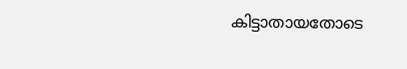കിട്ടാതായതോടെ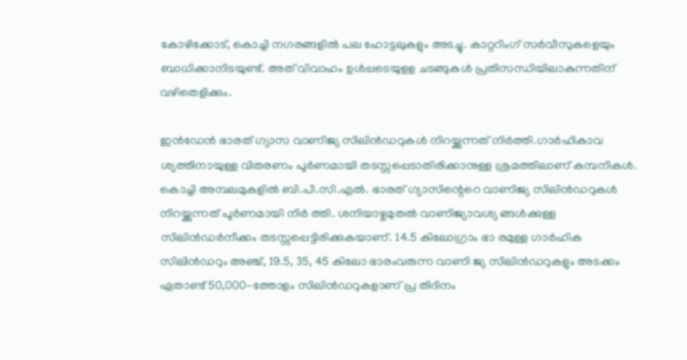കോഴിക്കോട്, കൊച്ചി നഗരങ്ങളില്‍ പല ഹോട്ടലുകളും അടച്ചു. കാറ്ററിംഗ് സര്‍വീസുകളെയും ബാധിക്കാനിടയുണ്ട്. അത് വിവാഹം ഉള്‍പ്പടെയുളള ചടങ്ങുകള്‍ പ്രതിസന്ധിയിലാകുന്നതിന് വഴിതെളിക്കും.

ഇന്‍ഡേന്‍ ഭാരത് ഗ്യാസ വാണിജ്യ സിലിന്‍ഡറുകള്‍ നിറയ്ക്കുന്നത് നിര്‍ത്തി.ഗാര്‍ഹികാവ ശ്യത്തിനായുള്ള വിതരണം പൂര്‍ണമായി തടസ്സപ്പെടാതിരിക്കാനുള്ള ശ്രമത്തിലാണ് കമ്പനികള്‍. കൊച്ചി അമ്പലമുകളില്‍ ബി.പി.സി.എല്‍. ഭാരത് ഗ്യാസിന്റെറെ വാണിജ്യ സിലിന്‍ഡറുകള്‍ നിറയ്ക്കുന്നത് പൂര്‍ണമായി നിര്‍ ത്തി. ശനിയാഴ്ചമുതല്‍ വാണിജ്യാവശ്യ ങ്ങള്‍ക്കുള്ള സിലിന്‍ഡര്‍നീക്കം തടസ്സപ്പെട്ടിരിക്കുകയാണ്. 14.5 കിലോഗ്രാം ഭാ രമുള്ള ഗാര്‍ഹിക സിലിന്‍ഡറും അഞ്ച്, 19.5, 35, 45 കിലോ ഭാരംവരുന്ന വാണി ജ്യ സിലിന്‍ഡറുകളും അടക്കം ഏതാണ്ട് 50,000-ത്തോളം സിലിന്‍ഡറുകളാണ് പ്ര തിദിനം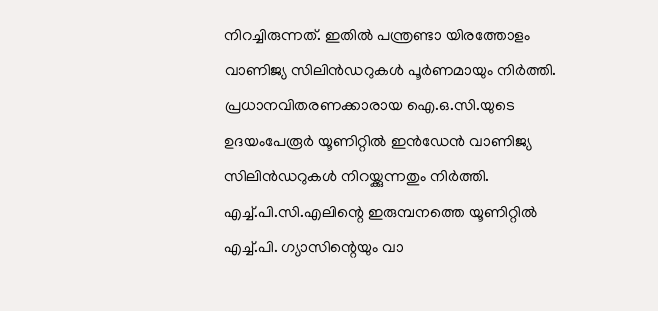നിറച്ചിരുന്നത്. ഇതില്‍ പന്ത്രണ്ടാ യിരത്തോളം വാണിജ്യ സിലിന്‍ഡറുകള്‍ പൂര്‍ണമായും നിര്‍ത്തി. പ്രധാനവിതരണക്കാരായ ഐ.ഒ.സി.യുടെ ഉദയംപേരൂര്‍ യൂണിറ്റില്‍ ഇന്‍ഡേന്‍ വാണിജ്യ സിലിന്‍ഡറുകള്‍ നിറയ്ക്കുന്നതും നിര്‍ത്തി. എച്ച്.പി.സി.എലിന്റെ ഇരുമ്പനത്തെ യൂണിറ്റില്‍ എച്ച്.പി. ഗ്യാസിന്റെയും വാ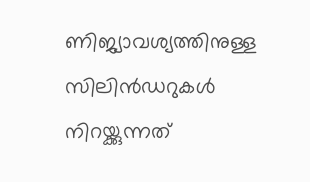ണിജ്യാവശ്യത്തിനുള്ള സിലിന്‍ഡറുകള്‍ നിറയ്ക്കുന്നത്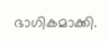ഭാഗികമാക്കി.